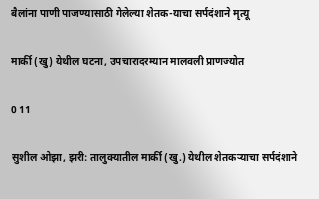बैलांना पाणी पाजण्यासाठी गेलेल्या शेतक-याचा सर्पदंशाने मृत्यू

मार्की (खु) येथील घटना, उपचारादरम्यान मालवली प्राणज्योत

0 11

सुशील ओझा, झरी: तालुक्यातील मार्की (खु.) येथील शेतकऱ्याचा सर्पदंशाने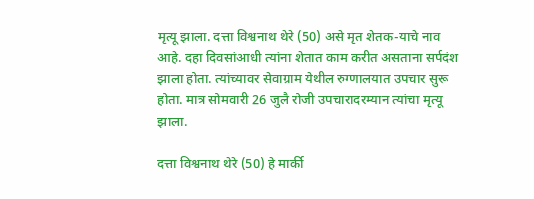मृत्यू झाला. दत्ता विश्वनाथ थेरे (50) असे मृत शेतक-याचे नाव आहे. दहा दिवसांआधी त्यांना शेतात काम करीत असताना सर्पदंश झाला होता. त्यांच्यावर सेवाग्राम येथील रुग्णालयात उपचार सुरू होता. मात्र सोमवारी 26 जुलै रोजी उपचारादरम्यान त्यांचा मृत्यू झाला.

दत्ता विश्वनाथ थेरे (50) हे मार्की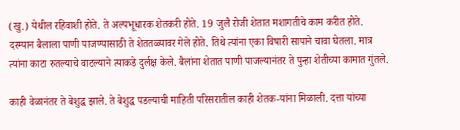(खु.) येथील रहिवाशी होते. ते अल्पभूधारक शेतकरी होते. 19 जुलै रोजी शेतात मशागतीचे काम करीत होते. दरम्यान बैलाला पाणी पाजण्यासाठी ते शेततळ्यावर गेले होते. तिथे त्यांना एका विषारी सापाने चावा घेतला. मात्र त्यांना काटा रुतल्याचे वाटल्याने त्याकडे दुर्लक्ष केले. बैलांना शेतात पाणी पाजल्यानंतर ते पुन्हा शेतीच्या कामात गुंतले.

काही वेळानंतर ते बेशुद्ध झाले. ते बेशुद्ध पडल्याची माहिती परिसरातील काही शेतक-यांना मिळाली. दत्ता यांच्या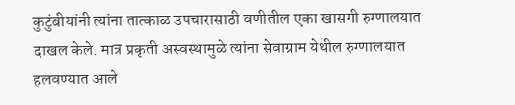कुटुंबीयांनी त्यांना तात्काळ उपचारासाठी वणीतील एका खासगी रुग्णालयात दाखल केले. मात्र प्रकृती अस्वस्थामुळे त्यांना सेवाग्राम येथील रुग्णालयात हलवण्यात आले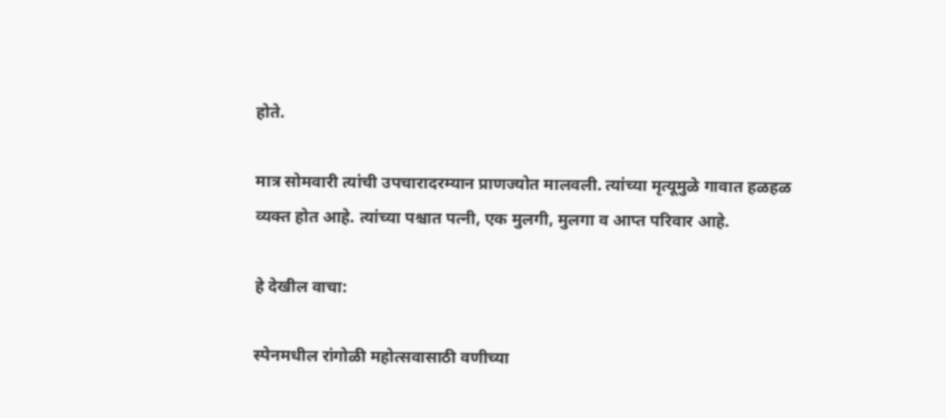होते.

मात्र सोमवारी त्यांची उपचारादरम्यान प्राणज्योत मालवली. त्यांच्या मृत्यूमुळे गावात हळहळ व्यक्त होत आहे. त्यांच्या पश्चात पत्नी, एक मुलगी, मुलगा व आप्त परिवार आहे.

हे देखील वाचा:

स्पेनमधील रांगोळी महोत्सवासाठी वणीच्या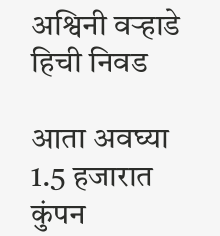अश्विनी वऱ्हाडे हिची निवड

आता अवघ्या 1.5 हजारात कुंपन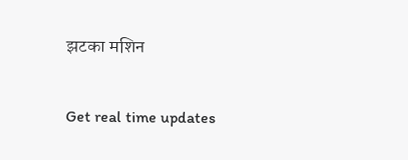झटका मशिन

Get real time updates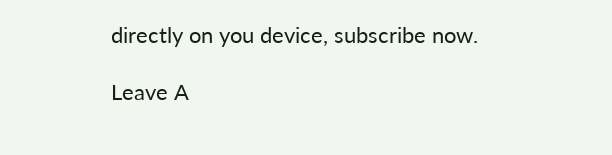directly on you device, subscribe now.

Leave A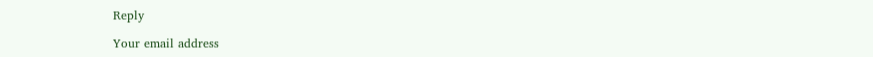Reply

Your email address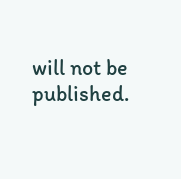will not be published.